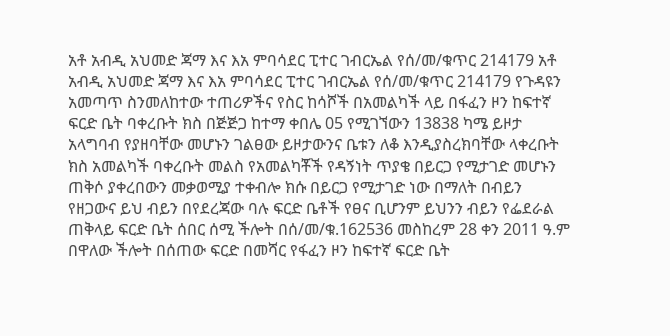አቶ አብዲ አህመድ ጃማ እና እአ ምባሳደር ፒተር ገብርኤል የሰ/መ/ቁጥር 214179 አቶ አብዲ አህመድ ጃማ እና እአ ምባሳደር ፒተር ገብርኤል የሰ/መ/ቁጥር 214179 የጉዳዩን አመጣጥ ስንመለከተው ተጠሪዎችና የስር ከሳሾች በአመልካች ላይ በፋፈን ዞን ከፍተኛ ፍርድ ቤት ባቀረቡት ክስ በጅጅጋ ከተማ ቀበሌ 05 የሚገኘውን 13838 ካሜ ይዞታ አላግባብ የያዘባቸው መሆኑን ገልፀው ይዞታውንና ቤቱን ለቆ እንዲያስረክባቸው ላቀረቡት ክስ አመልካች ባቀረቡት መልስ የአመልካቾች የዳኝነት ጥያቄ በይርጋ የሚታገድ መሆኑን ጠቅሶ ያቀረበውን መቃወሚያ ተቀብሎ ክሱ በይርጋ የሚታገድ ነው በማለት በብይን የዘጋውና ይህ ብይን በየደረጃው ባሉ ፍርድ ቤቶች የፀና ቢሆንም ይህንን ብይን የፌደራል ጠቅላይ ፍርድ ቤት ሰበር ሰሚ ችሎት በሰ/መ/ቁ.162536 መስከረም 28 ቀን 2011 ዓ.ም በዋለው ችሎት በሰጠው ፍርድ በመሻር የፋፈን ዞን ከፍተኛ ፍርድ ቤት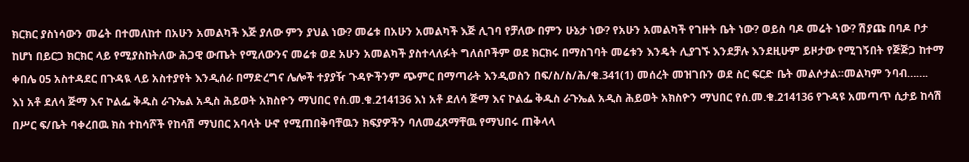ክርክር ያስነሳውን መሬት በተመለከተ በአሁን አመልካች እጅ ያለው ምን ያህል ነው? መሬቱ በአሁን አመልካች እጅ ሊገባ የቻለው በምን ሁኔታ ነው? የአሁን አመልካች የገዙት ቤት ነው? ወይስ ባዶ መሬት ነው? ሽያጩ በባዶ ቦታ ከሆነ በይርጋ ክርክር ላይ የሚያስከትለው ሕጋዊ ውጤት የሚለውንና መሬቱ ወደ አሁን አመልካች ያስተላለፉት ግለሰቦችም ወደ ክርክሩ በማስገባት መሬቱን እንዴት ሊያገኙ እንደቻሉ እንደዚሁም ይዞታው የሚገኝበት የጅጅጋ ከተማ ቀበሌ 05 አስተዳደር በጉዳዪ ላይ አስተያየት እንዲሰራ በማድረግና ሌሎች ተያያዥ ጉዳዮችንም ጭምር በማጣራት እንዲወስን በፍ/ስ/ስ/ሕ/ቁ.341(1) መሰረት መዝገቡን ወደ ስር ፍርድ ቤት መልሶታል፡፡መልካም ንባብ…….
እነ አቶ ደለሳ ጅማ እና ኮልፌ ቅዱስ ራጉኤል አዲስ ሕይወት አክስዮን ማህበር የሰ.መ.ቁ.214136 እነ አቶ ደለሳ ጅማ እና ኮልፌ ቅዱስ ራጉኤል አዲስ ሕይወት አክስዮን ማህበር የሰ.መ.ቁ.214136 የጉዳዩ አመጣጥ ሲታይ ከሳሽ በሥር ፍ/ቤት ባቀረበዉ ክስ ተከሳሾች የከሳሽ ማህበር አባላት ሁኖ የሚጠበቅባቸዉን ክፍያዎችን ባለመፈጸማቸዉ የማህበሩ ጠቅላላ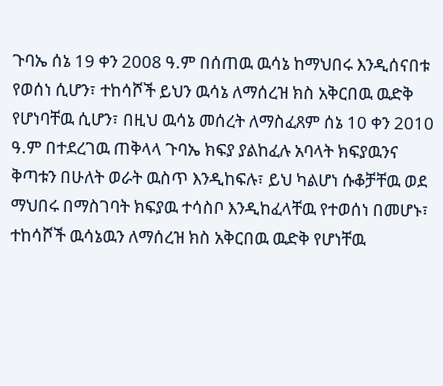ጉባኤ ሰኔ 19 ቀን 2008 ዓ.ም በሰጠዉ ዉሳኔ ከማህበሩ እንዲሰናበቱ የወሰነ ሲሆን፣ ተከሳሾች ይህን ዉሳኔ ለማሰረዝ ክስ አቅርበዉ ዉድቅ የሆነባቸዉ ሲሆን፣ በዚህ ዉሳኔ መሰረት ለማስፈጸም ሰኔ 10 ቀን 2010 ዓ.ም በተደረገዉ ጠቅላላ ጉባኤ ክፍያ ያልከፈሉ አባላት ክፍያዉንና ቅጣቱን በሁለት ወራት ዉስጥ እንዲከፍሉ፣ ይህ ካልሆነ ሱቆቻቸዉ ወደ ማህበሩ በማስገባት ክፍያዉ ተሳስቦ እንዲከፈላቸዉ የተወሰነ በመሆኑ፣ ተከሳሾች ዉሳኔዉን ለማሰረዝ ክስ አቅርበዉ ዉድቅ የሆነቸዉ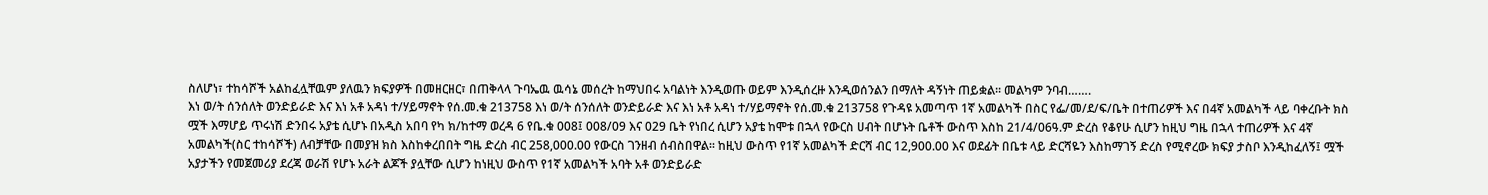ስለሆነ፣ ተከሳሾች አልከፈሏቸዉም ያለዉን ክፍያዎች በመዘርዘር፣ በጠቅላላ ጉባኤዉ ዉሳኔ መሰረት ከማህበሩ አባልነት እንዲወጡ ወይም እንዲሰረዙ እንዲወሰንልን በማለት ዳኝነት ጠይቋል፡፡ መልካም ንባብ…….
እነ ወ/ት ሰንሰለት ወንድይራድ እና እነ አቶ አዳነ ተ/ሃይማኖት የሰ.መ.ቁ 213758 እነ ወ/ት ሰንሰለት ወንድይራድ እና እነ አቶ አዳነ ተ/ሃይማኖት የሰ.መ.ቁ 213758 የጉዳዩ አመጣጥ 1ኛ አመልካች በስር የፌ/መ/ደ/ፍ/ቤት በተጠሪዎች እና በ4ኛ አመልካች ላይ ባቀረቡት ክስ ሟች እማሆይ ጥሩነሽ ድንበሩ አያቴ ሲሆኑ በአዲስ አበባ የካ ክ/ከተማ ወረዳ 6 የቤ.ቁ 008፤ 008/09 እና 029 ቤት የነበረ ሲሆን አያቴ ከሞቱ በኋላ የውርስ ሀብት በሆኑት ቤቶች ውስጥ እስከ 21/4/06ዓ.ም ድረስ የቆየሁ ሲሆን ከዚህ ግዜ በኋላ ተጠሪዎች እና 4ኛ አመልካች(ስር ተከሳሾች) ለብቻቸው በመያዝ ክስ እስከቀረበበት ግዜ ድረስ ብር 258,000.00 የውርስ ገንዘብ ሰብስበዋል፡፡ ከዚህ ውስጥ የ1ኛ አመልካች ድርሻ ብር 12,900.00 እና ወደፊት በቤቱ ላይ ድርሻዬን እስከማገኝ ድረስ የሚኖረው ክፍያ ታስቦ እንዲከፈለኝ፤ ሟች አያታችን የመጀመሪያ ደረጃ ወራሽ የሆኑ አራት ልጆች ያሏቸው ሲሆን ከነዚህ ውስጥ የ1ኛ አመልካች አባት አቶ ወንድይራድ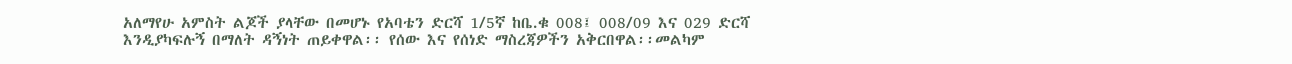አለማየሁ አምስት ልጆች ያላቸው በመሆኑ የአባቴን ድርሻ 1/5ኛ ከቤ.ቁ 008፤ 008/09 እና 029 ድርሻ እንዲያካፍሉኝ በማለት ዳኝነት ጠይቀዋል፡፡ የሰው እና የሰነድ ማስረጃዎችን አቅርበዋል፡፡መልካም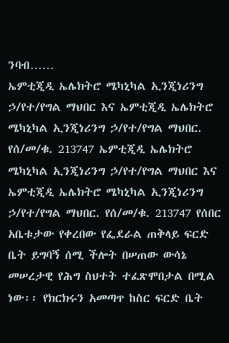ንባብ……
ኤምቲጂዲ ኤሌክትሮ ሜካኒካል ኢንጂነሪንግ ኃ/የተ/የግል ማህበር እና ኤምቲጂዲ ኤሌክትሮ ሜካኒካል ኢንጂነሪንግ ኃ/የተ/የግል ማህበር. የሰ/መ/ቁ. 213747 ኤምቲጂዲ ኤሌክትሮ ሜካኒካል ኢንጂነሪንግ ኃ/የተ/የግል ማህበር እና ኤምቲጂዲ ኤሌክትሮ ሜካኒካል ኢንጂነሪንግ ኃ/የተ/የግል ማህበር. የሰ/መ/ቁ. 213747 የሰበር አቤቱታው የቀረበው የፌደራል ጠቅላይ ፍርድ ቤት ይግባኝ ሰሚ ችሎት በሠጠው ውሳኔ መሠረታዊ የሕግ ስህተት ተፈጽሞበታል በሚል ነው፡፡ የክርክሩን አመጣጥ ከስር ፍርድ ቤት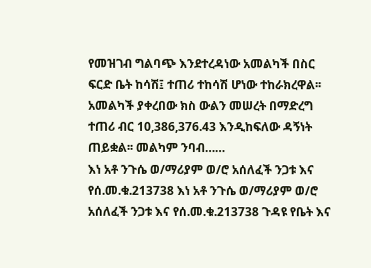የመዝገብ ግልባጭ እንደተረዳነው አመልካች በስር ፍርድ ቤት ከሳሽ፤ ተጠሪ ተከሳሽ ሆነው ተከራክረዋል፡፡ አመልካች ያቀረበው ክስ ውልን መሠረት በማድረግ ተጠሪ ብር 10,386,376.43 እንዲከፍለው ዳኝነት ጠይቋል፡፡ መልካም ንባብ……
እነ አቶ ንጉሴ ወ/ማሪያም ወ/ሮ አሰለፈች ንጋቱ እና የሰ.መ.ቁ.213738 እነ አቶ ንጉሴ ወ/ማሪያም ወ/ሮ አሰለፈች ንጋቱ እና የሰ.መ.ቁ.213738 ጉዳዩ የቤት እና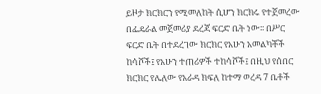ይዞታ ክርክርን የሚመለከት ሲሆን ክርክሩ የተጀመረው በፌዴራል መጀመሪያ ደረጃ ፍርድ ቤት ነው፡፡ በሥር ፍርድ ቤት በተደረገው ክርክር የአሁን አመልካቾች ከሳሾች፤ የአሁን ተጠሪዎች ተከሳሾች፤ በዚህ የሰበር ክርክር የሌለው የአራዳ ክፍለ ከተማ ወረዳ 7 ቤቶች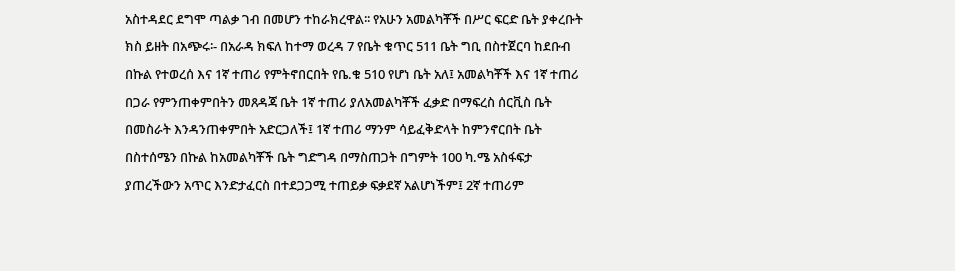አስተዳደር ደግሞ ጣልቃ ገብ በመሆን ተከራክረዋል፡፡ የአሁን አመልካቾች በሥር ፍርድ ቤት ያቀረቡት ክስ ይዘት በአጭሩ፡- በአራዳ ክፍለ ከተማ ወረዳ 7 የቤት ቁጥር 511 ቤት ግቢ በስተጀርባ ከደቡብ በኩል የተወረሰ እና 1ኛ ተጠሪ የምትኖበርበት የቤ.ቁ 510 የሆነ ቤት አለ፤ አመልካቾች እና 1ኛ ተጠሪ በጋራ የምንጠቀምበትን መጸዳጃ ቤት 1ኛ ተጠሪ ያለአመልካቾች ፈቃድ በማፍረስ ሰርቪስ ቤት በመስራት እንዳንጠቀምበት አድርጋለች፤ 1ኛ ተጠሪ ማንም ሳይፈቅድላት ከምንኖርበት ቤት በስተሰሜን በኩል ከአመልካቾች ቤት ግድግዳ በማስጠጋት በግምት 100 ካ.ሜ አስፋፍታ ያጠረችውን አጥር እንድታፈርስ በተደጋጋሚ ተጠይቃ ፍቃደኛ አልሆነችም፤ 2ኛ ተጠሪም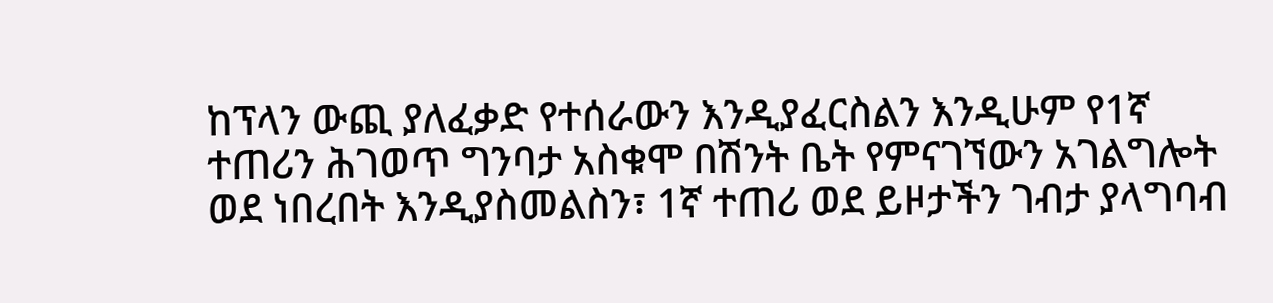ከፕላን ውጪ ያለፈቃድ የተሰራውን እንዲያፈርስልን እንዲሁም የ1ኛ ተጠሪን ሕገወጥ ግንባታ አስቁሞ በሽንት ቤት የምናገኘውን አገልግሎት ወደ ነበረበት እንዲያስመልስን፣ 1ኛ ተጠሪ ወደ ይዞታችን ገብታ ያላግባብ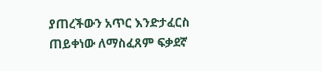ያጠረችውን አጥር እንድታፈርስ ጠይቀነው ለማስፈጸም ፍቃደኛ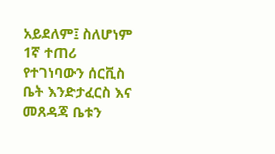አይደለም፤ ስለሆነም 1ኛ ተጠሪ የተገነባውን ሰርቪስ ቤት እንድታፈርስ እና መጸዳጃ ቤቱን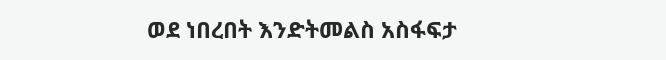ወደ ነበረበት እንድትመልስ አስፋፍታ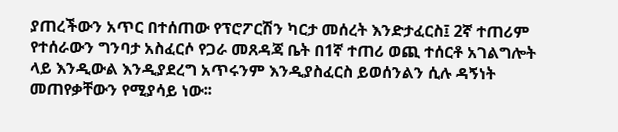ያጠረችውን አጥር በተሰጠው የፕሮፖርሽን ካርታ መሰረት እንድታፈርስ፤ 2ኛ ተጠሪም የተሰራውን ግንባታ አስፈርሶ የጋራ መጸዳጃ ቤት በ1ኛ ተጠሪ ወጪ ተሰርቶ አገልግሎት ላይ እንዲውል እንዲያደረግ አጥሩንም እንዲያስፈርስ ይወሰንልን ሲሉ ዳኝነት መጠየቃቸውን የሚያሳይ ነው፡፡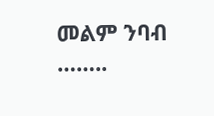መልም ንባብ ……..